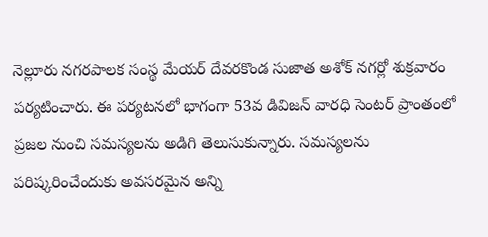నెల్లూరు నగరపాలక సంస్థ మేయర్ దేవరకొండ సుజాత అశోక్ నగర్లో శుక్రవారం పర్యటించారు. ఈ పర్యటనలో భాగంగా 53వ డివిజన్ వారధి సెంటర్ ప్రాంతంలో ప్రజల నుంచి సమస్యలను అడిగి తెలుసుకున్నారు. సమస్యలను పరిష్కరించేందుకు అవసరమైన అన్ని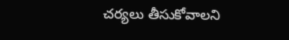చర్యలు తీసుకోవాలని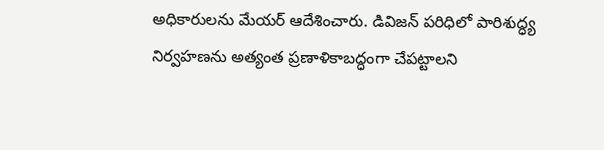అధికారులను మేయర్ ఆదేశించారు. డివిజన్ పరిధిలో పారిశుద్ధ్య నిర్వహణను అత్యంత ప్రణాళికాబద్ధంగా చేపట్టాలని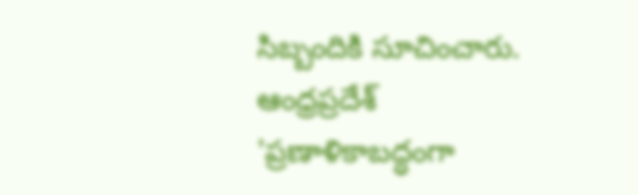సిబ్బందికి సూచించారు.
ఆంధ్రప్రదేశ్
'ప్రణాళికాబద్ధంగా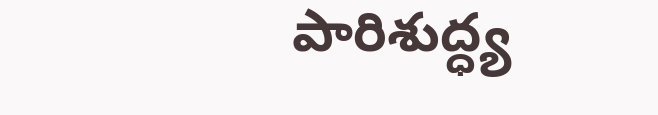పారిశుద్ధ్య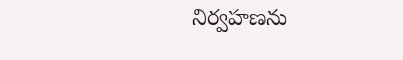నిర్వహణను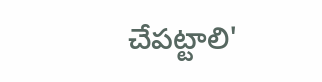చేపట్టాలి'